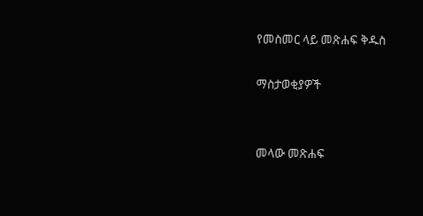የመስመር ላይ መጽሐፍ ቅዱስ

ማስታወቂያዎች


መላው መጽሐፍ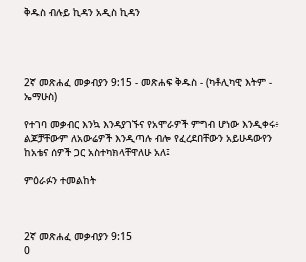ቅዱስ ብሉይ ኪዳን አዲስ ኪዳን




2ኛ መጽሐፈ መቃብያን 9:15 - መጽሐፍ ቅዱስ - (ካቶሊካዊ እትም - ኤማሁስ)

የተገባ መቃብር እንኳ እንዳያገኙና የአሞራዎች ምግብ ሆነው እንዲቀሩ፥ ልጆቻቸውም ለአውሬዎች እንዲጣሉ ብሎ የፈረደበቸውን አይሁዳውየን ከአቴና ሰዎች ጋር አስተካክላቸዋለሁ አለ፤

ምዕራፉን ተመልከት



2ኛ መጽሐፈ መቃብያን 9:15
0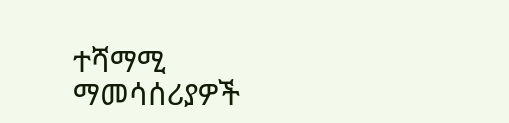ተሻማሚ ማመሳሰሪያዎች